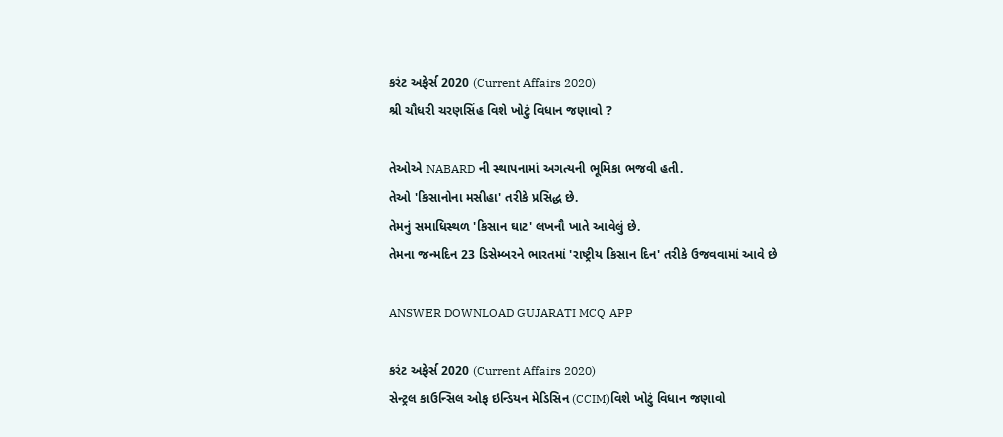કરંટ અફેર્સ 2020 (Current Affairs 2020)
શ્રી ચૌધરી ચરણસિંહ વિશે ખોટું વિધાન જણાવો ?

તેઓએ NABARD ની સ્થાપનામાં અગત્યની ભૂમિકા ભજવી હતી.
તેઓ 'કિસાનોના મસીહા' તરીકે પ્રસિદ્ધ છે.
તેમનું સમાધિસ્થળ 'કિસાન ઘાટ' લખનૌ ખાતે આવેલું છે.
તેમના જન્મદિન 23 ડિસેમ્બરને ભારતમાં 'રાષ્ટ્રીય કિસાન દિન' તરીકે ઉજવવામાં આવે છે

ANSWER DOWNLOAD GUJARATI MCQ APP

કરંટ અફેર્સ 2020 (Current Affairs 2020)
સેન્ટ્રલ કાઉન્સિલ ઓફ ઇન્ડિયન મેડિસિન (CCIM)વિશે ખોટું વિધાન જણાવો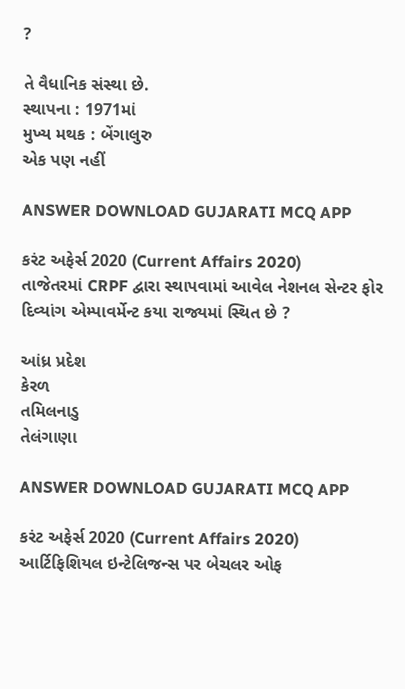?

તે વૈધાનિક સંસ્થા છે.
સ્થાપના : 1971માં
મુખ્ય મથક : બેંગાલુરુ
એક પણ નહીં

ANSWER DOWNLOAD GUJARATI MCQ APP

કરંટ અફેર્સ 2020 (Current Affairs 2020)
તાજેતરમાં CRPF દ્વારા સ્થાપવામાં આવેલ નેશનલ સેન્ટર ફોર દિવ્યાંગ એમ્પાવર્મેન્ટ કયા રાજ્યમાં સ્થિત છે ?

આંધ્ર પ્રદેશ
કેરળ
તમિલનાડુ
તેલંગાણા

ANSWER DOWNLOAD GUJARATI MCQ APP

કરંટ અફેર્સ 2020 (Current Affairs 2020)
આર્ટિફિશિયલ ઇન્ટેલિજન્સ પર બેચલર ઓફ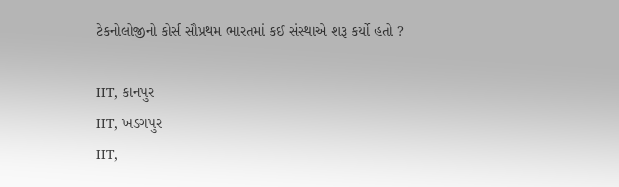ટેકનોલોજીનો કોર્સ સૌપ્રથમ ભારતમાં કઈ સંસ્થાએ શરૂ કર્યો હતો ?

IIT, કાનપુર
IIT, ખડગપુર
IIT,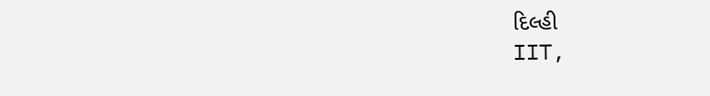દિલ્હી
IIT,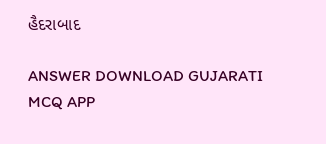હૈદરાબાદ

ANSWER DOWNLOAD GUJARATI MCQ APP